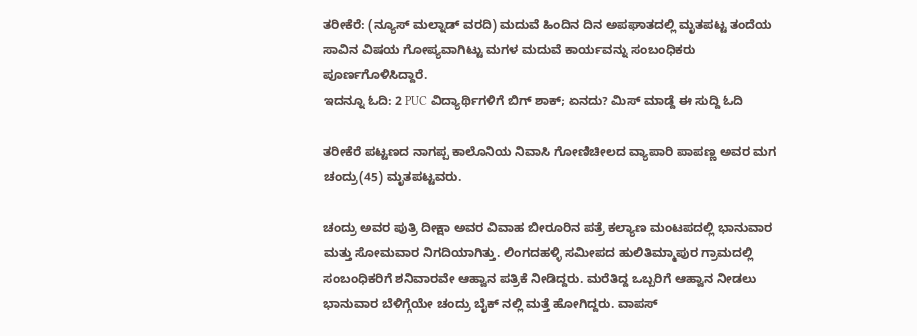ತರೀಕೆರೆ: (ನ್ಯೂಸ್ ಮಲ್ನಾಡ್ ವರದಿ) ಮದುವೆ ಹಿಂದಿನ ದಿನ ಅಪಘಾತದಲ್ಲಿ ಮೃತಪಟ್ಟ ತಂದೆಯ ಸಾವಿನ ವಿಷಯ ಗೋಪ್ಯವಾಗಿಟ್ಟು ಮಗಳ ಮದುವೆ ಕಾರ್ಯವನ್ನು ಸಂಬಂಧಿಕರು ಪೂರ್ಣಗೊಳಿಸಿದ್ದಾರೆ.
ಇದನ್ನೂ ಓದಿ: 2 PUC ವಿದ್ಯಾರ್ಥಿಗಳಿಗೆ ಬಿಗ್ ಶಾಕ್; ಏನದು? ಮಿಸ್ ಮಾಡ್ದೆ ಈ ಸುದ್ದಿ ಓದಿ

ತರೀಕೆರೆ ಪಟ್ಟಣದ ನಾಗಪ್ಪ ಕಾಲೊನಿಯ ನಿವಾಸಿ ಗೋಣಿಚೀಲದ ವ್ಯಾಪಾರಿ ಪಾಪಣ್ಣ ಅವರ ಮಗ ಚಂದ್ರು(45) ಮೃತಪಟ್ಟವರು.

ಚಂದ್ರು ಅವರ ಪುತ್ರಿ ದೀಕ್ಷಾ ಅವರ ವಿವಾಹ ಬೀರೂರಿನ ಪತ್ರೆ ಕಲ್ಯಾಣ ಮಂಟಪದಲ್ಲಿ ಭಾನುವಾರ ಮತ್ತು ಸೋಮವಾರ ನಿಗದಿಯಾಗಿತ್ತು. ಲಿಂಗದಹಳ್ಳಿ ಸಮೀಪದ ಹುಲಿತಿಮ್ಮಾಪುರ ಗ್ರಾಮದಲ್ಲಿ ಸಂಬಂಧಿಕರಿಗೆ ಶನಿವಾರವೇ ಆಹ್ವಾನ ಪತ್ರಿಕೆ ನೀಡಿದ್ದರು. ಮರೆತಿದ್ದ ಒಬ್ಬರಿಗೆ ಆಹ್ವಾನ ನೀಡಲು ಭಾನುವಾರ ಬೆಳಿಗ್ಗೆಯೇ ಚಂದ್ರು ಬೈಕ್ ನಲ್ಲಿ ಮತ್ತೆ ಹೋಗಿದ್ದರು. ವಾಪಸ್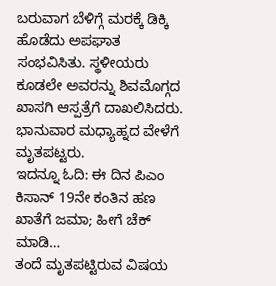ಬರುವಾಗ ಬೆಳಿಗ್ಗೆ ಮರಕ್ಕೆ ಡಿಕ್ಕಿ ಹೊಡೆದು ಅಪಘಾತ ಸಂಭವಿಸಿತು. ಸ್ಥಳೀಯರು ಕೂಡಲೇ ಅವರನ್ನು ಶಿವಮೊಗ್ಗದ ಖಾಸಗಿ ಆಸ್ಪತ್ರೆಗೆ ದಾಖಲಿಸಿದರು. ಭಾನುವಾರ ಮಧ್ಯಾಹ್ನದ ವೇಳೆಗೆ ಮೃತಪಟ್ಟರು.
ಇದನ್ನೂ ಓದಿ: ಈ ದಿನ ಪಿಎಂ ಕಿಸಾನ್ 19ನೇ ಕಂತಿನ ಹಣ ಖಾತೆಗೆ ಜಮಾ; ಹೀಗೆ ಚೆಕ್ ಮಾಡಿ…
ತಂದೆ ಮೃತಪಟ್ಟಿರುವ ವಿಷಯ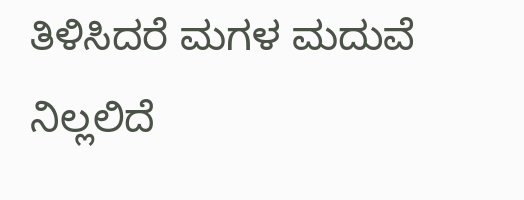ತಿಳಿಸಿದರೆ ಮಗಳ ಮದುವೆ ನಿಲ್ಲಲಿದೆ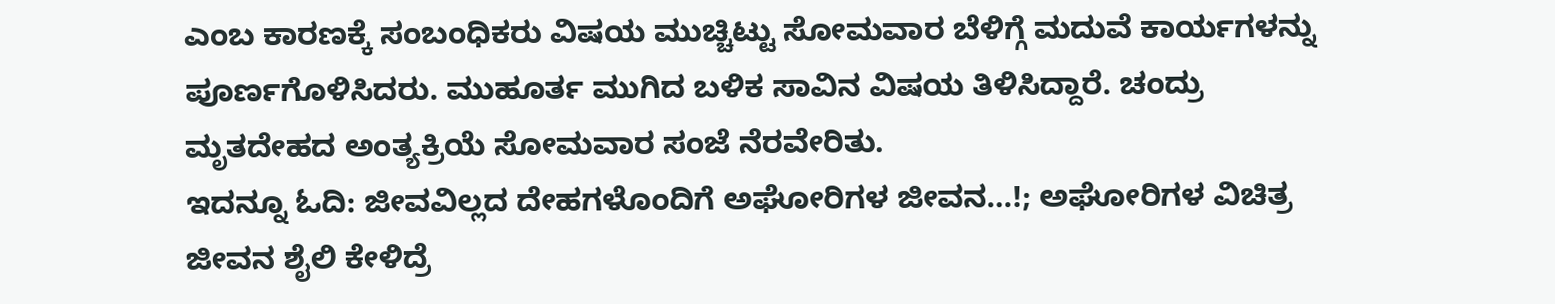ಎಂಬ ಕಾರಣಕ್ಕೆ ಸಂಬಂಧಿಕರು ವಿಷಯ ಮುಚ್ಚಿಟ್ಟು ಸೋಮವಾರ ಬೆಳಿಗ್ಗೆ ಮದುವೆ ಕಾರ್ಯಗಳನ್ನು ಪೂರ್ಣಗೊಳಿಸಿದರು. ಮುಹೂರ್ತ ಮುಗಿದ ಬಳಿಕ ಸಾವಿನ ವಿಷಯ ತಿಳಿಸಿದ್ದಾರೆ. ಚಂದ್ರು ಮೃತದೇಹದ ಅಂತ್ಯಕ್ರಿಯೆ ಸೋಮವಾರ ಸಂಜೆ ನೆರವೇರಿತು.
ಇದನ್ನೂ ಓದಿ: ಜೀವವಿಲ್ಲದ ದೇಹಗಳೊಂದಿಗೆ ಅಘೋರಿಗಳ ಜೀವನ…!; ಅಘೋರಿಗಳ ವಿಚಿತ್ರ ಜೀವನ ಶೈಲಿ ಕೇಳಿದ್ರೆ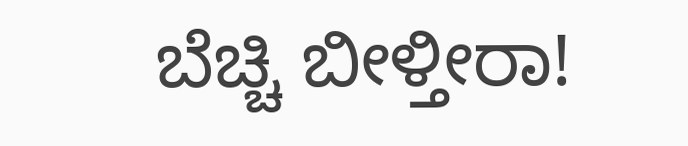ಬೆಚ್ಚಿ ಬೀಳ್ತೀರಾ!